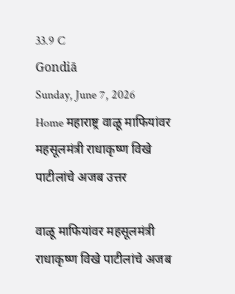33.9 C
Gondiā
Sunday, June 7, 2026
Home महाराष्ट्र वाळू माफियांवर महसूलमंत्री राधाकृष्ण विखे पाटीलांचे अजब उत्तर

वाळू माफियांवर महसूलमंत्री राधाकृष्ण विखे पाटीलांचे अजब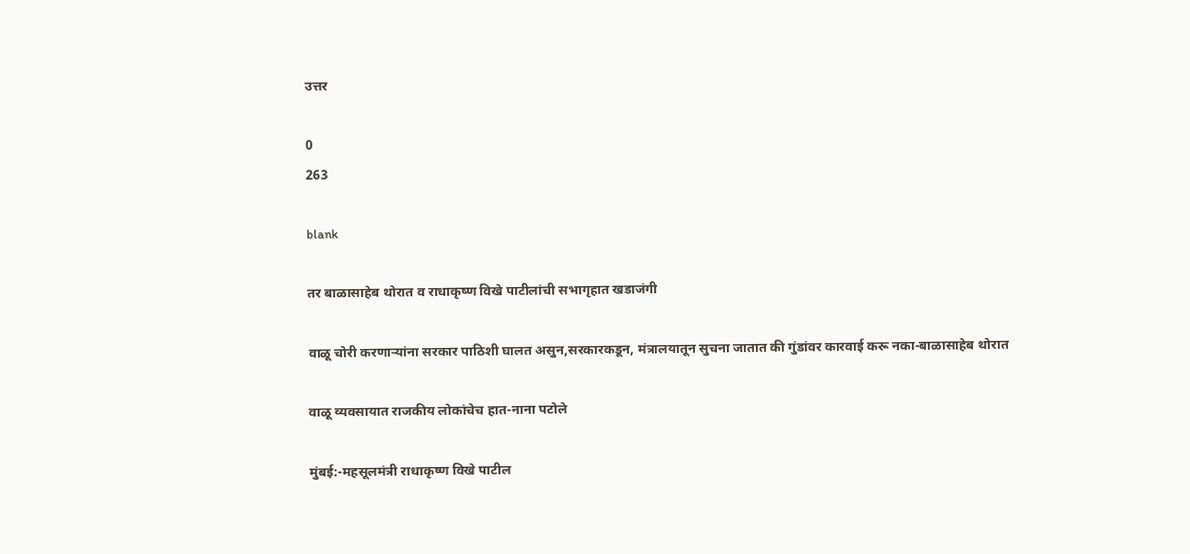उत्तर

0
263

blank

तर बाळासाहेब थोरात व राधाकृष्ण विखे पाटीलांची सभागृहात खडाजंगी

वाळू चोरी करणाऱ्यांना सरकार पाठिशी घालत असुन,सरकारकडून, मंत्रालयातून सुचना जातात की गुंडांवर कारवाई करू नका-बाळासाहेब थोरात

वाळू व्यवसायात राजकीय लोकांचेच हात-नाना पटोले

मुंबई:-महसूलमंत्री राधाकृष्ण विखे पाटील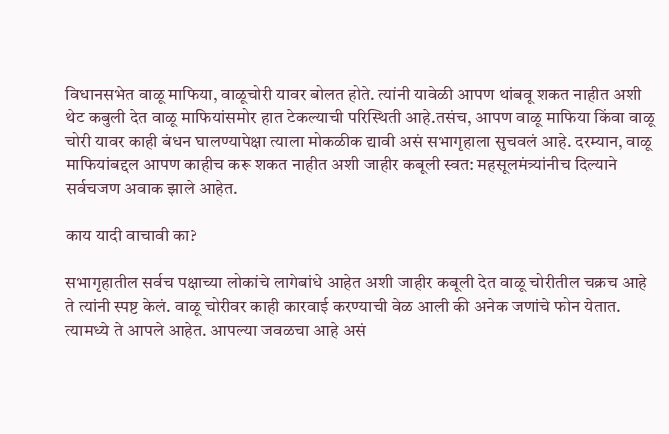विधानसभेत वाळू माफिया, वाळूचोरी यावर बोलत होते. त्यांनी यावेळी आपण थांबवू शकत नाहीत अशी थेट कबुली देत वाळू माफियांसमोर हात टेकल्याची परिस्थिती आहे.तसंच, आपण वाळू माफिया किंवा वाळू चोरी यावर काही बंधन घालण्यापेक्षा त्याला मोकळीक द्यावी असं सभागृहाला सुचवलं आहे. दरम्यान, वाळू माफियांबद्दल आपण काहीच करू शकत नाहीत अशी जाहीर कबूली स्वत: महसूलमंत्र्यांनीच दिल्याने सर्वचजण अवाक झाले आहेत.

काय यादी वाचावी का?

सभागृहातील सर्वच पक्षाच्या लोकांचे लागेबांधे आहेत अशी जाहीर कबूली देत वाळू चोरीतील चक्रच आहे ते त्यांनी स्पष्ट केलं. वाळू चोरीवर काही कारवाई करण्याची वेळ आली की अनेक जणांचे फोन येतात. त्यामध्ये ते आपले आहेत. आपल्या जवळचा आहे असं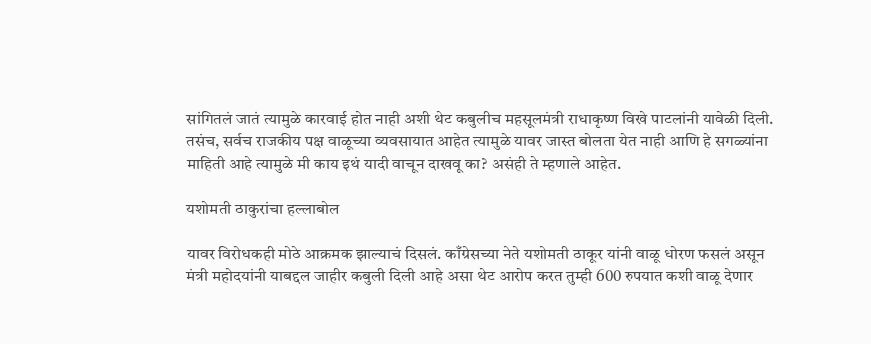सांगितलं जातं त्यामुळे कारवाई होत नाही अशी थेट कबुलीच महसूलमंत्री राधाकृष्ण विखे पाटलांनी यावेळी दिली. तसंच, सर्वच राजकीय पक्ष वाळूच्या व्यवसायात आहेत त्यामुळे यावर जास्त बोलता येत नाही आणि हे सगळ्यांना माहिती आहे त्यामुळे मी काय इथं यादी वाचून दाखवू का? असंही ते म्हणाले आहेत.

यशोमती ठाकुरांचा हल्लाबोल

यावर विरोधकही मोठे आक्रमक झाल्याचं दिसलं. काँग्रेसच्या नेते यशोमती ठाकूर यांनी वाळू धोरण फसलं असून मंत्री महोदयांनी याबद्दल जाहीर कबुली दिली आहे असा थेट आरोप करत तुम्ही 600 रुपयात कशी वाळू देणार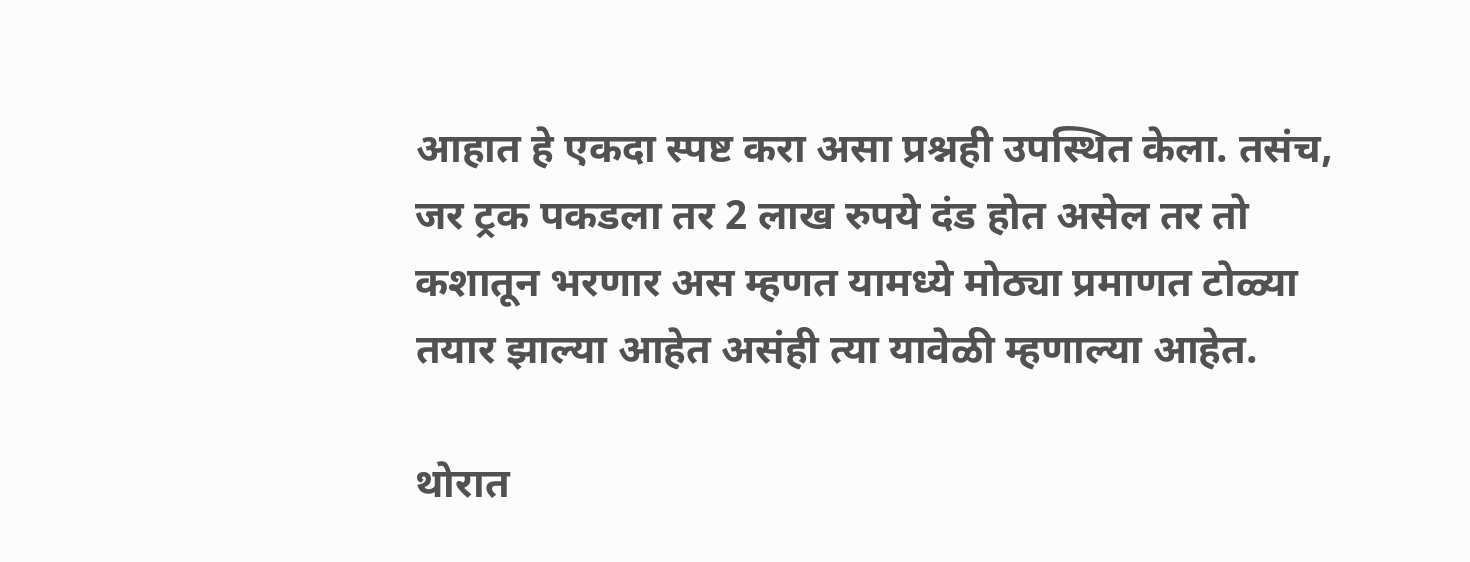आहात हे एकदा स्पष्ट करा असा प्रश्नही उपस्थित केला. तसंच, जर ट्रक पकडला तर 2 लाख रुपये दंड होत असेल तर तो कशातून भरणार अस म्हणत यामध्ये मोठ्या प्रमाणत टोळ्या तयार झाल्या आहेत असंही त्या यावेळी म्हणाल्या आहेत.

थोरात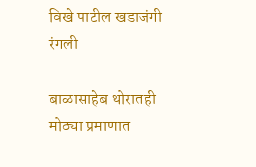विखे पाटील खडाजंगी रंगली

बाळासाहेब थोरातही मोठ्या प्रमाणात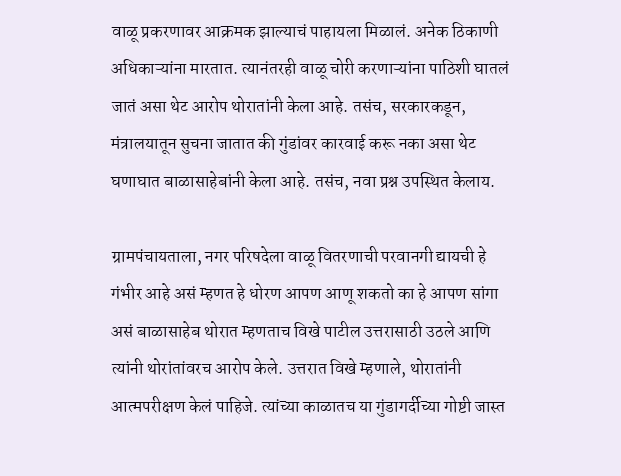वाळू प्रकरणावर आक्रमक झाल्याचं पाहायला मिळालं. अनेक ठिकाणी अधिकाऱ्यांना मारतात. त्यानंतरही वाळू चोरी करणाऱ्यांना पाठिशी घातलं जातं असा थेट आरोप थोरातांनी केला आहे. तसंच, सरकारकडून, मंत्रालयातून सुचना जातात की गुंडांवर कारवाई करू नका असा थेट घणाघात बाळासाहेबांनी केला आहे. तसंच, नवा प्रश्न उपस्थित केलाय.

ग्रामपंचायताला, नगर परिषदेला वाळू वितरणाची परवानगी द्यायची हे गंभीर आहे असं म्हणत हे धोरण आपण आणू शकतो का हे आपण सांगा असं बाळासाहेब थोरात म्हणताच विखे पाटील उत्तरासाठी उठले आणि त्यांनी थोरांतांवरच आरोप केले. उत्तरात विखे म्हणाले, थोरातांनी आत्मपरीक्षण केलं पाहिजे. त्यांच्या काळातच या गुंडागर्दीच्या गोष्टी जास्त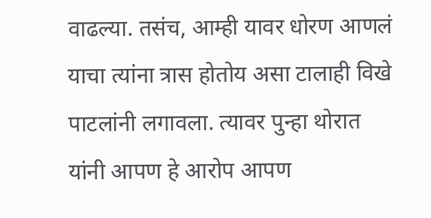वाढल्या. तसंच, आम्ही यावर धोरण आणलं याचा त्यांना त्रास होतोय असा टालाही विखे पाटलांनी लगावला. त्यावर पुन्हा थोरात यांनी आपण हे आरोप आपण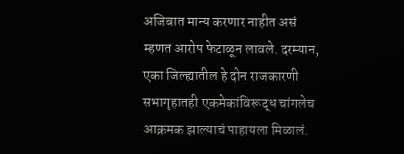अजिबात मान्य करणार नाहीत असं म्हणत आरोप फेटाळून लावले. दरम्यान, एका जिल्ह्यातील हे दोन राजकारणी सभागृहातही एकमेकांविरूद्ध चांगलेच आक्रमक झाल्याचं पाहायला मिळालं.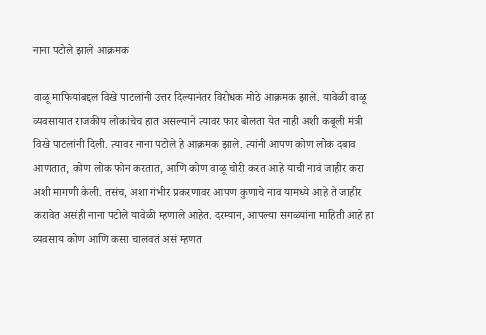नाना पटोले झाले आक्रमक

वाळू माफियांबद्दल विखे पाटलांनी उत्तर दिल्यानंतर विरोधक मोठे आक्रमक झाले. यावेळी वाळू व्यवसायात राजकीय लोकांचेच हात असल्याने त्यावर फार बोलता येत नाही अशी कबूली मंत्री विखे पाटलांनी दिली. त्यावर नाना पटोले हे आक्रमक झाले. त्यांनी आपण कोण लोक दबाव आणतात, कोण लोक फोन करतात, आणि कोण वाळू चोरी करत आहे याची नावं जाहीर करा अशी मागणी केली. तसंच, अशा गंभीर प्रकरणावर आपण कुणाचे नाव यामध्ये आहे ते जाहीर करावेत असंही नाना पटोले यावेळी म्हणाले आहेत. दरम्यान, आपल्या सगळ्यांना माहिती आहे हा व्यवसाय कोण आणि कसा चालवतं असं म्हणत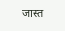जास्त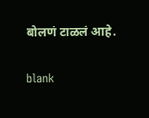बोलणं टाळलं आहे.

blank